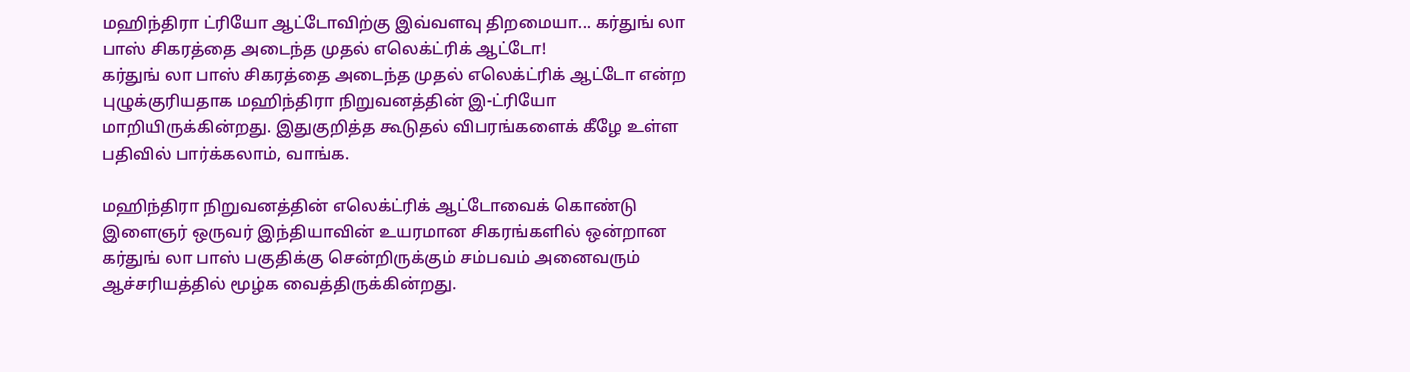மஹிந்திரா ட்ரியோ ஆட்டோவிற்கு இவ்வளவு திறமையா... கர்துங் லா பாஸ் சிகரத்தை அடைந்த முதல் எலெக்ட்ரிக் ஆட்டோ!
கர்துங் லா பாஸ் சிகரத்தை அடைந்த முதல் எலெக்ட்ரிக் ஆட்டோ என்ற புழுக்குரியதாக மஹிந்திரா நிறுவனத்தின் இ-ட்ரியோ மாறியிருக்கின்றது. இதுகுறித்த கூடுதல் விபரங்களைக் கீழே உள்ள பதிவில் பார்க்கலாம், வாங்க.

மஹிந்திரா நிறுவனத்தின் எலெக்ட்ரிக் ஆட்டோவைக் கொண்டு இளைஞர் ஒருவர் இந்தியாவின் உயரமான சிகரங்களில் ஒன்றான கர்துங் லா பாஸ் பகுதிக்கு சென்றிருக்கும் சம்பவம் அனைவரும் ஆச்சரியத்தில் மூழ்க வைத்திருக்கின்றது.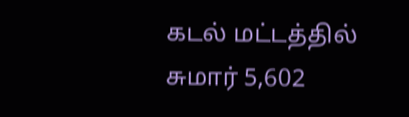கடல் மட்டத்தில் சுமார் 5,602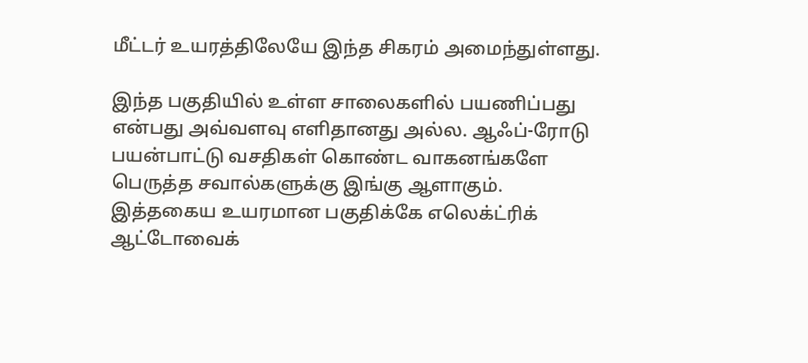மீட்டர் உயரத்திலேயே இந்த சிகரம் அமைந்துள்ளது.

இந்த பகுதியில் உள்ள சாலைகளில் பயணிப்பது என்பது அவ்வளவு எளிதானது அல்ல. ஆஃப்-ரோடு பயன்பாட்டு வசதிகள் கொண்ட வாகனங்களே பெருத்த சவால்களுக்கு இங்கு ஆளாகும். இத்தகைய உயரமான பகுதிக்கே எலெக்ட்ரிக் ஆட்டோவைக்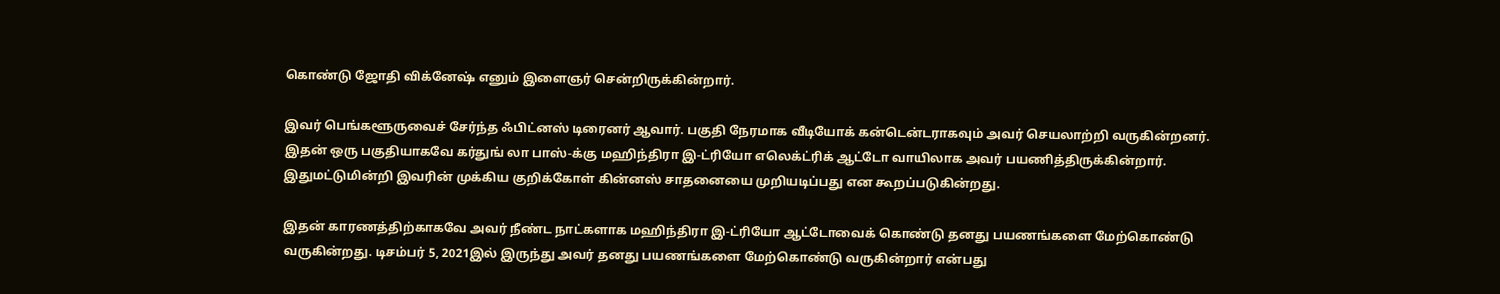கொண்டு ஜோதி விக்னேஷ் எனும் இளைஞர் சென்றிருக்கின்றார்.

இவர் பெங்களூருவைச் சேர்ந்த ஃபிட்னஸ் டிரைனர் ஆவார். பகுதி நேரமாக வீடியோக் கன்டென்டராகவும் அவர் செயலாற்றி வருகின்றனர். இதன் ஒரு பகுதியாகவே கர்துங் லா பாஸ்-க்கு மஹிந்திரா இ-ட்ரியோ எலெக்ட்ரிக் ஆட்டோ வாயிலாக அவர் பயணித்திருக்கின்றார். இதுமட்டுமின்றி இவரின் முக்கிய குறிக்கோள் கின்னஸ் சாதனையை முறியடிப்பது என கூறப்படுகின்றது.

இதன் காரணத்திற்காகவே அவர் நீண்ட நாட்களாக மஹிந்திரா இ-ட்ரியோ ஆட்டோவைக் கொண்டு தனது பயணங்களை மேற்கொண்டு வருகின்றது. டிசம்பர் 5, 2021இல் இருந்து அவர் தனது பயணங்களை மேற்கொண்டு வருகின்றார் என்பது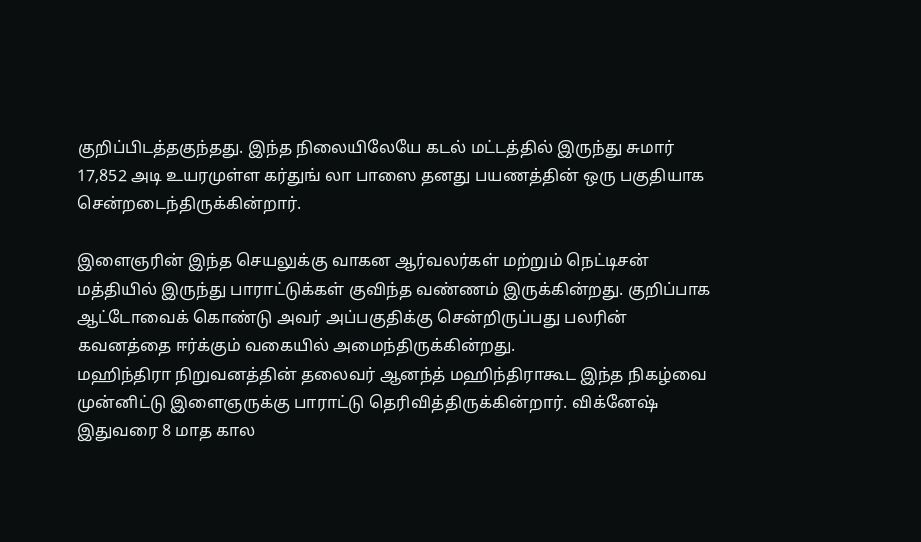குறிப்பிடத்தகுந்தது. இந்த நிலையிலேயே கடல் மட்டத்தில் இருந்து சுமார் 17,852 அடி உயரமுள்ள கர்துங் லா பாஸை தனது பயணத்தின் ஒரு பகுதியாக சென்றடைந்திருக்கின்றார்.

இளைஞரின் இந்த செயலுக்கு வாகன ஆர்வலர்கள் மற்றும் நெட்டிசன் மத்தியில் இருந்து பாராட்டுக்கள் குவிந்த வண்ணம் இருக்கின்றது. குறிப்பாக ஆட்டோவைக் கொண்டு அவர் அப்பகுதிக்கு சென்றிருப்பது பலரின் கவனத்தை ஈர்க்கும் வகையில் அமைந்திருக்கின்றது.
மஹிந்திரா நிறுவனத்தின் தலைவர் ஆனந்த் மஹிந்திராகூட இந்த நிகழ்வை முன்னிட்டு இளைஞருக்கு பாராட்டு தெரிவித்திருக்கின்றார். விக்னேஷ் இதுவரை 8 மாத கால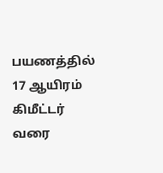பயணத்தில் 17 ஆயிரம் கிமீட்டர் வரை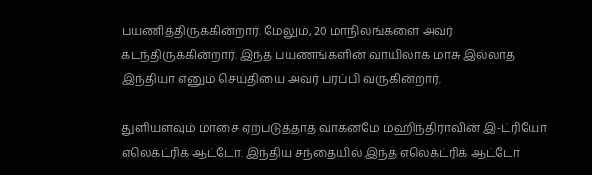பயணித்திருக்கின்றார். மேலும், 20 மாநிலங்களை அவர் கடந்திருக்கின்றார். இந்த பயணங்களின் வாயிலாக மாசு இல்லாத இந்தியா எனும் செய்தியை அவர் பரப்பி வருகின்றார்.

துளியளவும் மாசை ஏற்படுத்தாத வாகனமே மஹிந்திராவின் இ-ட்ரியோ எலெக்ட்ரிக் ஆட்டோ. இந்திய சந்தையில் இந்த எலெக்ட்ரிக் ஆட்டோ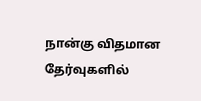நான்கு விதமான தேர்வுகளில்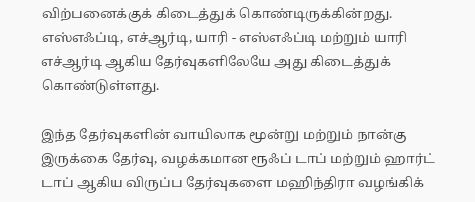விற்பனைக்குக் கிடைத்துக் கொண்டிருக்கின்றது. எஸ்எஃப்டி, எச்ஆர்டி, யாரி - எஸ்எஃப்டி மற்றும் யாரி எச்ஆர்டி ஆகிய தேர்வுகளிலேயே அது கிடைத்துக் கொண்டுள்ளது.

இந்த தேர்வுகளின் வாயிலாக மூன்று மற்றும் நான்கு இருக்கை தேர்வு, வழக்கமான ரூஃப் டாப் மற்றும் ஹார்ட் டாப் ஆகிய விருப்ப தேர்வுகளை மஹிந்திரா வழங்கிக்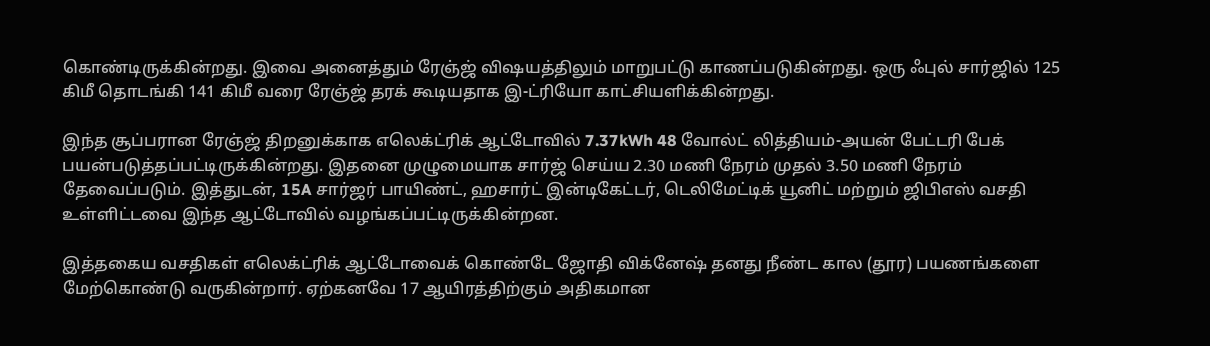கொண்டிருக்கின்றது. இவை அனைத்தும் ரேஞ்ஜ் விஷயத்திலும் மாறுபட்டு காணப்படுகின்றது. ஒரு ஃபுல் சார்ஜில் 125 கிமீ தொடங்கி 141 கிமீ வரை ரேஞ்ஜ் தரக் கூடியதாக இ-ட்ரியோ காட்சியளிக்கின்றது.

இந்த சூப்பரான ரேஞ்ஜ் திறனுக்காக எலெக்ட்ரிக் ஆட்டோவில் 7.37kWh 48 வோல்ட் லித்தியம்-அயன் பேட்டரி பேக் பயன்படுத்தப்பட்டிருக்கின்றது. இதனை முழுமையாக சார்ஜ் செய்ய 2.30 மணி நேரம் முதல் 3.50 மணி நேரம் தேவைப்படும். இத்துடன், 15A சார்ஜர் பாயிண்ட், ஹசார்ட் இன்டிகேட்டர், டெலிமேட்டிக் யூனிட் மற்றும் ஜிபிஎஸ் வசதி உள்ளிட்டவை இந்த ஆட்டோவில் வழங்கப்பட்டிருக்கின்றன.

இத்தகைய வசதிகள் எலெக்ட்ரிக் ஆட்டோவைக் கொண்டே ஜோதி விக்னேஷ் தனது நீண்ட கால (தூர) பயணங்களை மேற்கொண்டு வருகின்றார். ஏற்கனவே 17 ஆயிரத்திற்கும் அதிகமான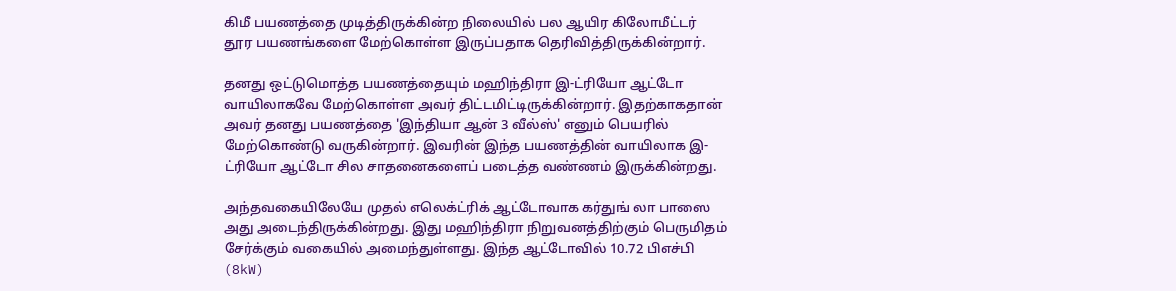கிமீ பயணத்தை முடித்திருக்கின்ற நிலையில் பல ஆயிர கிலோமீட்டர் தூர பயணங்களை மேற்கொள்ள இருப்பதாக தெரிவித்திருக்கின்றார்.

தனது ஒட்டுமொத்த பயணத்தையும் மஹிந்திரா இ-ட்ரியோ ஆட்டோ வாயிலாகவே மேற்கொள்ள அவர் திட்டமிட்டிருக்கின்றார். இதற்காகதான் அவர் தனது பயணத்தை 'இந்தியா ஆன் 3 வீல்ஸ்' எனும் பெயரில் மேற்கொண்டு வருகின்றார். இவரின் இந்த பயணத்தின் வாயிலாக இ-ட்ரியோ ஆட்டோ சில சாதனைகளைப் படைத்த வண்ணம் இருக்கின்றது.

அந்தவகையிலேயே முதல் எலெக்ட்ரிக் ஆட்டோவாக கர்துங் லா பாஸை அது அடைந்திருக்கின்றது. இது மஹிந்திரா நிறுவனத்திற்கும் பெருமிதம் சேர்க்கும் வகையில் அமைந்துள்ளது. இந்த ஆட்டோவில் 10.72 பிஎச்பி (8kW)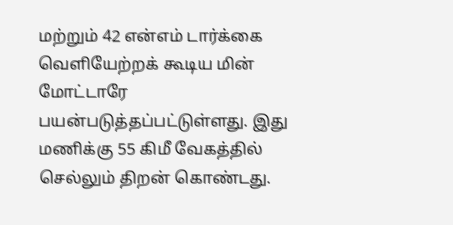மற்றும் 42 என்எம் டார்க்கை வெளியேற்றக் கூடிய மின் மோட்டாரே பயன்படுத்தப்பட்டுள்ளது. இது மணிக்கு 55 கிமீ வேகத்தில் செல்லும் திறன் கொண்டது.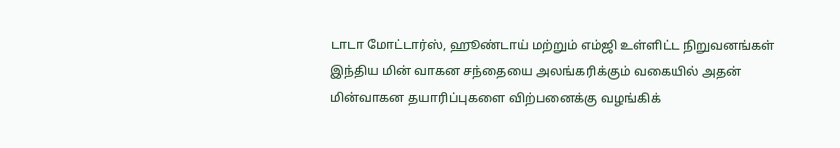டாடா மோட்டார்ஸ், ஹூண்டாய் மற்றும் எம்ஜி உள்ளிட்ட நிறுவனங்கள் இந்திய மின் வாகன சந்தையை அலங்கரிக்கும் வகையில் அதன் மின்வாகன தயாரிப்புகளை விற்பனைக்கு வழங்கிக்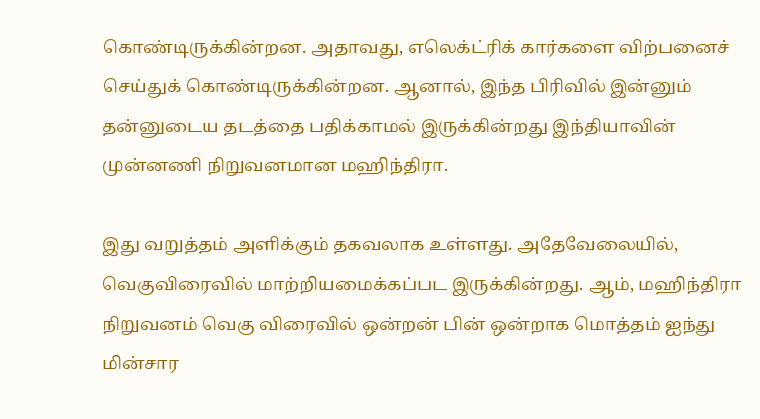கொண்டிருக்கின்றன. அதாவது, எலெக்ட்ரிக் கார்களை விற்பனைச் செய்துக் கொண்டிருக்கின்றன. ஆனால், இந்த பிரிவில் இன்னும் தன்னுடைய தடத்தை பதிக்காமல் இருக்கின்றது இந்தியாவின் முன்னணி நிறுவனமான மஹிந்திரா.

இது வறுத்தம் அளிக்கும் தகவலாக உள்ளது. அதேவேலையில், வெகுவிரைவில் மாற்றியமைக்கப்பட இருக்கின்றது. ஆம், மஹிந்திரா நிறுவனம் வெகு விரைவில் ஒன்றன் பின் ஒன்றாக மொத்தம் ஐந்து மின்சார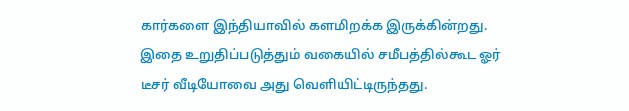கார்களை இந்தியாவில் களமிறக்க இருக்கின்றது. இதை உறுதிப்படுத்தும் வகையில் சமீபத்தில்கூட ஓர் டீசர் வீடியோவை அது வெளியிட்டிருந்தது.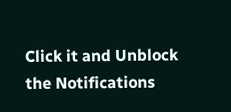Click it and Unblock the Notifications